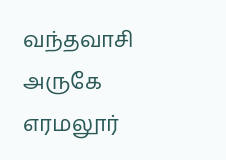வந்தவாசி அருகே எரமலூர்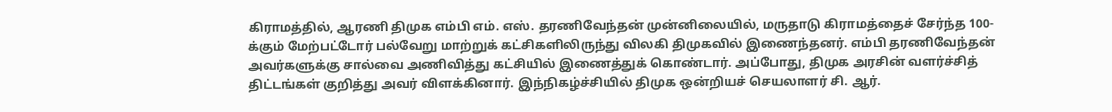கிராமத்தில், ஆரணி திமுக எம்பி எம். எஸ். தரணிவேந்தன் முன்னிலையில், மருதாடு கிராமத்தைச் சேர்ந்த 100-க்கும் மேற்பட்டோர் பல்வேறு மாற்றுக் கட்சிகளிலிருந்து விலகி திமுகவில் இணைந்தனர். எம்பி தரணிவேந்தன் அவர்களுக்கு சால்வை அணிவித்து கட்சியில் இணைத்துக் கொண்டார். அப்போது, திமுக அரசின் வளர்ச்சித் திட்டங்கள் குறித்து அவர் விளக்கினார். இந்நிகழ்ச்சியில் திமுக ஒன்றியச் செயலாளர் சி. ஆர்.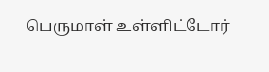பெருமாள் உள்ளிட்டோர்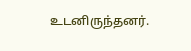உடனிருந்தனர்.